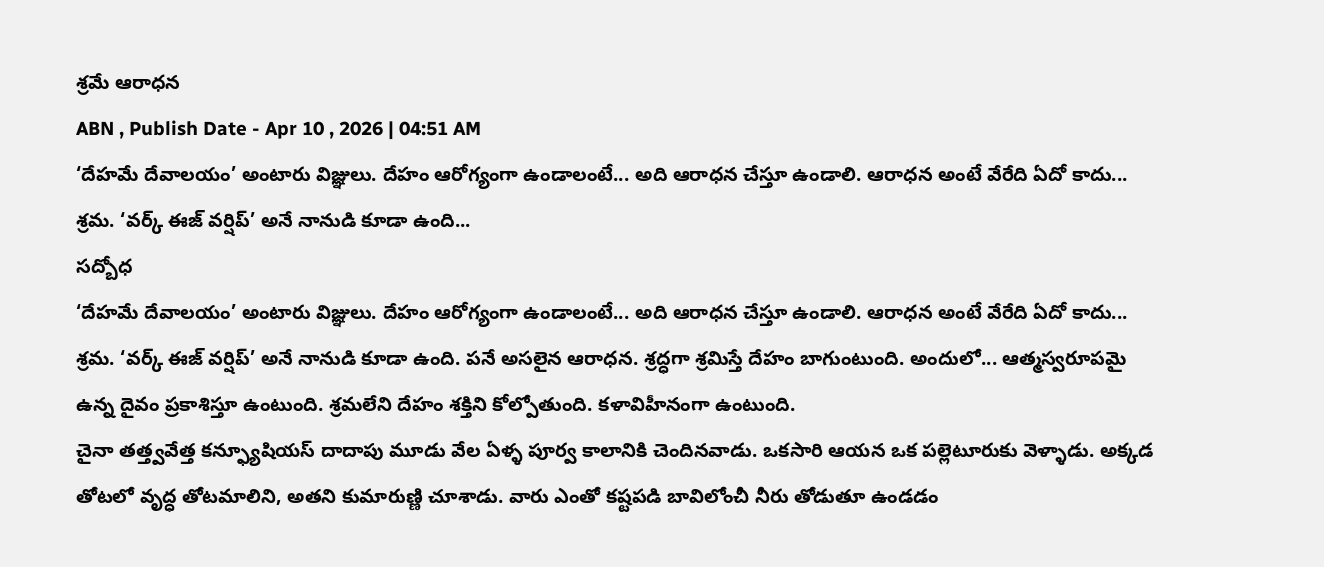శ్రమే ఆరాధన
ABN , Publish Date - Apr 10 , 2026 | 04:51 AM
‘దేహమే దేవాలయం’ అంటారు విజ్ఞులు. దేహం ఆరోగ్యంగా ఉండాలంటే... అది ఆరాధన చేస్తూ ఉండాలి. ఆరాధన అంటే వేరేది ఏదో కాదు... శ్రమ. ‘వర్క్ ఈజ్ వర్షిప్’ అనే నానుడి కూడా ఉంది...
సద్బోధ
‘దేహమే దేవాలయం’ అంటారు విజ్ఞులు. దేహం ఆరోగ్యంగా ఉండాలంటే... అది ఆరాధన చేస్తూ ఉండాలి. ఆరాధన అంటే వేరేది ఏదో కాదు... శ్రమ. ‘వర్క్ ఈజ్ వర్షిప్’ అనే నానుడి కూడా ఉంది. పనే అసలైన ఆరాధన. శ్రద్ధగా శ్రమిస్తే దేహం బాగుంటుంది. అందులో... ఆత్మస్వరూపమై ఉన్న దైవం ప్రకాశిస్తూ ఉంటుంది. శ్రమలేని దేహం శక్తిని కోల్పోతుంది. కళావిహీనంగా ఉంటుంది.
చైనా తత్త్వవేత్త కన్ఫ్యూషియస్ దాదాపు మూడు వేల ఏళ్ళ పూర్వ కాలానికి చెందినవాడు. ఒకసారి ఆయన ఒక పల్లెటూరుకు వెళ్ళాడు. అక్కడ తోటలో వృద్ధ తోటమాలిని, అతని కుమారుణ్ణి చూశాడు. వారు ఎంతో కష్టపడి బావిలోంచీ నీరు తోడుతూ ఉండడం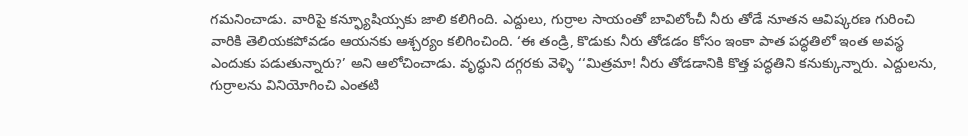గమనించాడు. వారిపై కన్ఫ్యూషియ్సకు జాలి కలిగింది. ఎద్దులు, గుర్రాల సాయంతో బావిలోంచీ నీరు తోడే నూతన ఆవిష్కరణ గురించి వారికి తెలియకపోవడం ఆయనకు ఆశ్చర్యం కలిగించింది. ‘ఈ తండ్రి, కొడుకు నీరు తోడడం కోసం ఇంకా పాత పద్ధతిలో ఇంత అవస్థ ఎందుకు పడుతున్నారు?’ అని ఆలోచించాడు. వృద్ధుని దగ్గరకు వెళ్ళి ‘‘మిత్రమా! నీరు తోడడానికి కొత్త పద్ధతిని కనుక్కున్నారు. ఎద్దులను, గుర్రాలను వినియోగించి ఎంతటి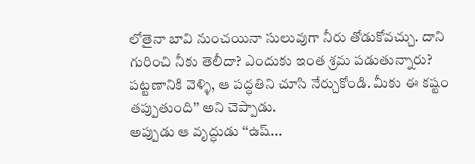లోతైనా బావి నుంచయినా సులువుగా నీరు తోడుకోవచ్చు. దాని గురించి నీకు తెలీదా? ఎందుకు ఇంత శ్రమ పడుతున్నారు? పట్టణానికి వెళ్ళి, ఆ పద్ధతిని చూసి నేర్చుకోండి. మీకు ఈ కష్టం తప్పుతుంది’’ అని చెప్పాడు.
అప్పుడు ఆ వృద్ధుడు ‘‘ఉష్...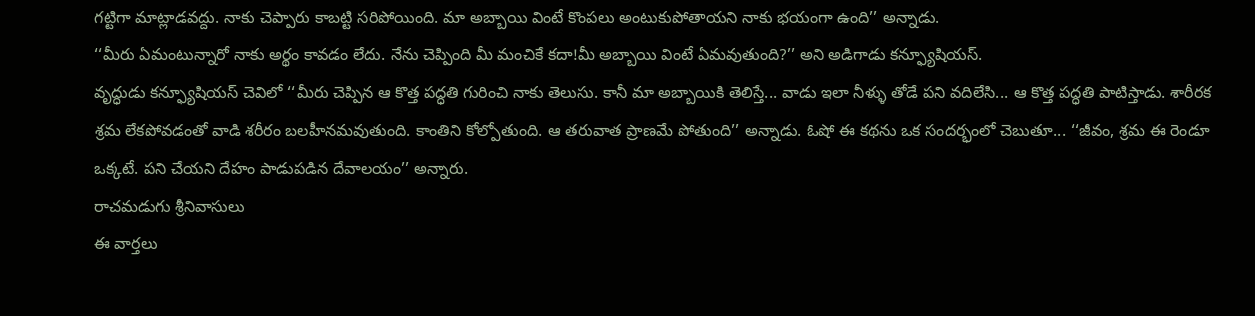గట్టిగా మాట్లాడవద్దు. నాకు చెప్పారు కాబట్టి సరిపోయింది. మా అబ్బాయి వింటే కొంపలు అంటుకుపోతాయని నాకు భయంగా ఉంది’’ అన్నాడు.
‘‘మీరు ఏమంటున్నారో నాకు అర్థం కావడం లేదు. నేను చెప్పింది మీ మంచికే కదా!మీ అబ్బాయి వింటే ఏమవుతుంది?’’ అని అడిగాడు కన్ఫ్యూషియస్.
వృద్ధుడు కన్ఫ్యూషియస్ చెవిలో ‘‘మీరు చెప్పిన ఆ కొత్త పద్ధతి గురించి నాకు తెలుసు. కానీ మా అబ్బాయికి తెలిస్తే... వాడు ఇలా నీళ్ళు తోడే పని వదిలేసి... ఆ కొత్త పద్ధతి పాటిస్తాడు. శారీరక శ్రమ లేకపోవడంతో వాడి శరీరం బలహీనమవుతుంది. కాంతిని కోల్పోతుంది. ఆ తరువాత ప్రాణమే పోతుంది’’ అన్నాడు. ఓషో ఈ కథను ఒక సందర్భంలో చెబుతూ... ‘‘జీవం, శ్రమ ఈ రెండూ ఒక్కటే. పని చేయని దేహం పాడుపడిన దేవాలయం’’ అన్నారు.
రాచమడుగు శ్రీనివాసులు
ఈ వార్తలు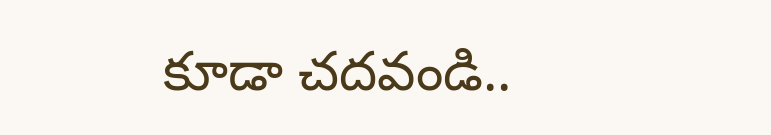కూడా చదవండి..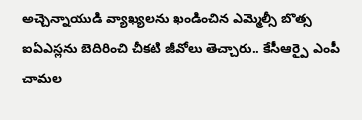అచ్చెన్నాయుడి వ్యాఖ్యలను ఖండించిన ఎమ్మెల్సీ బొత్స
ఐఏఎస్లను బెదిరించి చీకటి జీవోలు తెచ్చారు.. కేసీఆర్పై ఎంపీ చామల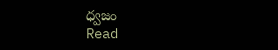ధ్వజం
Read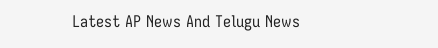Latest AP News And Telugu News